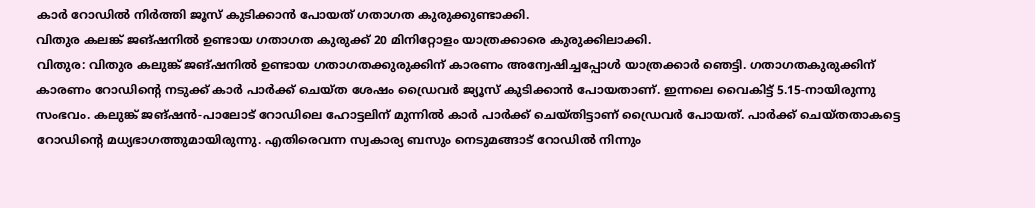കാർ റോഡിൽ നിർത്തി ജൂസ് കുടിക്കാൻ പോയത് ഗതാഗത കുരുക്കുണ്ടാക്കി.
വിതുര കലങ്ക് ജങ്ഷനിൽ ഉണ്ടായ ഗതാഗത കുരുക്ക് 20 മിനിറ്റോളം യാത്രക്കാരെ കുരുക്കിലാക്കി.
വിതുര: വിതുര കലുങ്ക് ജങ്ഷനിൽ ഉണ്ടായ ഗതാഗതക്കുരുക്കിന് കാരണം അന്വേഷിച്ചപ്പോൾ യാത്രക്കാർ ഞെട്ടി. ഗതാഗതകുരുക്കിന് കാരണം റോഡിന്റെ നടുക്ക് കാർ പാർക്ക് ചെയ്ത ശേഷം ഡ്രൈവർ ജ്യൂസ് കുടിക്കാൻ പോയതാണ്. ഇന്നലെ വൈകിട്ട് 5.15-നായിരുന്നു സംഭവം. കലുങ്ക് ജങ്ഷൻ-പാലോട് റോഡിലെ ഹോട്ടലിന് മുന്നിൽ കാർ പാർക്ക് ചെയ്തിട്ടാണ് ഡ്രൈവർ പോയത്. പാർക്ക് ചെയ്തതാകട്ടെ റോഡിന്റെ മധ്യഭാഗത്തുമായിരുന്നു. എതിരെവന്ന സ്വകാര്യ ബസും നെടുമങ്ങാട് റോഡിൽ നിന്നും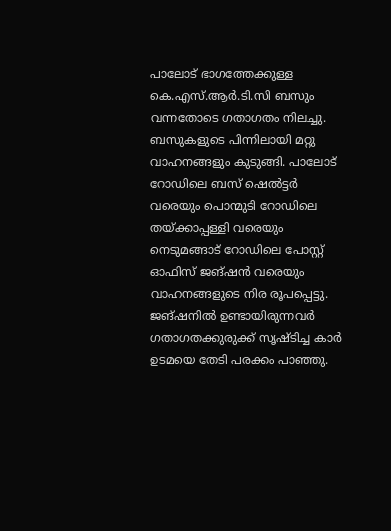പാലോട് ഭാഗത്തേക്കുള്ള കെ.എസ്.ആർ.ടി.സി ബസും വന്നതോടെ ഗതാഗതം നിലച്ചു. ബസുകളുടെ പിന്നിലായി മറ്റു വാഹനങ്ങളും കുടുങ്ങി. പാലോട് റോഡിലെ ബസ് ഷെൽട്ടർ വരെയും പൊന്മുടി റോഡിലെ തയ്ക്കാപ്പള്ളി വരെയും നെടുമങ്ങാട് റോഡിലെ പോസ്റ്റ് ഓഫിസ് ജങ്ഷൻ വരെയും വാഹനങ്ങളുടെ നിര രൂപപ്പെട്ടു.
ജങ്ഷനിൽ ഉണ്ടായിരുന്നവർ ഗതാഗതക്കുരുക്ക് സൃഷ്ടിച്ച കാർ ഉടമയെ തേടി പരക്കം പാഞ്ഞു.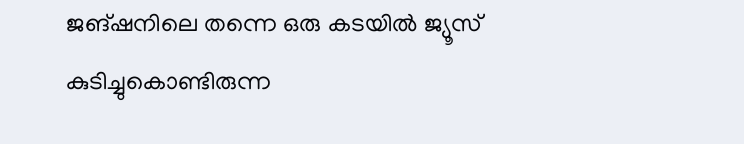ജങ്ഷനിലെ തന്നെ ഒരു കടയിൽ ജ്യൂസ് കുടിച്ചുകൊണ്ടിരുന്ന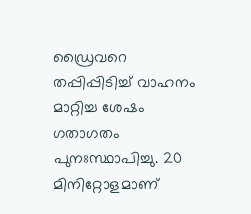ഡ്രൈവറെ തപ്പിപ്പിടിച്ച് വാഹനം മാറ്റിച്ച ശേഷം ഗതാഗതം പുനഃസ്ഥാപിച്ചു. 20 മിനിറ്റോളമാണ്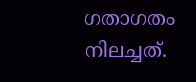ഗതാഗതം നിലച്ചത്.